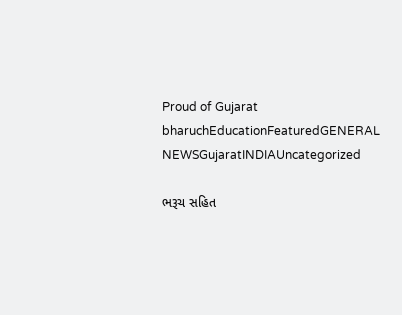Proud of Gujarat
bharuchEducationFeaturedGENERAL NEWSGujaratINDIAUncategorized

ભરૂચ સહિત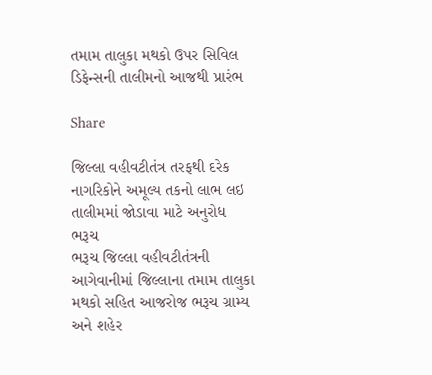તમામ તાલુકા મથકો ઉપર સિવિલ ડિફેન્સની તાલીમનો આજથી પ્રારંભ

Share

જિલ્લા વહીવટીતંત્ર તરફથી દરેક નાગરિકોને અમૂલ્ય તકનો લાભ લઇ તાલીમમાં જોડાવા માટે અનુરોધ
ભરૂચ
ભરૂચ જિલ્લા વહીવટીતંત્રની આગેવાનીમાં જિલ્લાના તમામ તાલુકા મથકો સહિત આજરોજ ભરૂચ ગ્રામ્ય અને શહેર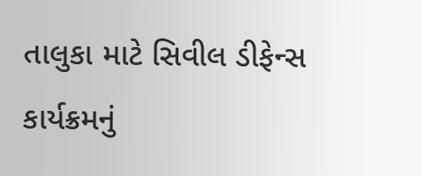તાલુકા માટે સિવીલ ડીફેન્સ કાર્યક્રમનું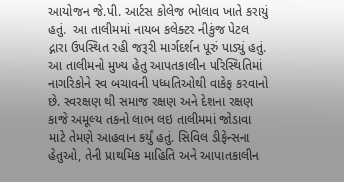આયોજન જે.પી. આર્ટસ કોલેજ ભોલાવ ખાતે કરાયું હતું.  આ તાલીમમાં નાયબ કલેક્ટર નીકુંજ પેટલ દ્નારા ઉપસ્થિત રહી જરૂરી માર્ગદર્શન પૂરું પાડ્યું હતું. આ તાલીમનો મુખ્ય હેતુ આપતકાલીન પરિસ્થિતિમાં નાગરિકોને સ્વ બચાવની પધ્ધતિઓથી વાકેફ કરવાનો છે. સ્વરક્ષણ થી સમાજ રક્ષણ અને દેશના રક્ષણ કાજે અમૂલ્ય તકનો લાભ લઇ તાલીમમાં જોડાવા માટે તેમણે આહવાન કર્યું હતું. સિવિલ ડીફેન્સના હેતુઓ, તેની પ્રાથમિક માહિતિ અને આપાતકાલીન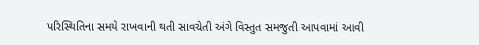પરિસ્થિતિના સમયે રાખવાની થતી સાવચેતી અંગે વિસ્તુત સમજુતી આપવામાં આવી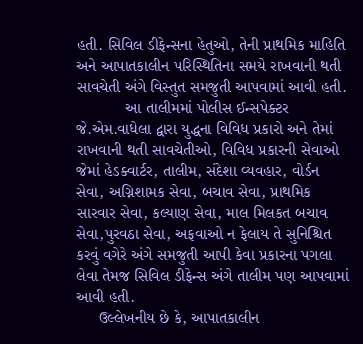હતી. સિવિલ ડીફેન્સના હેતુઓ, તેની પ્રાથમિક માહિતિ અને આપાતકાલીન પરિસ્થિતિના સમયે રાખવાની થતી સાવચેતી અંગે વિસ્તુત સમજુતી આપવામાં આવી હતી.
           આ તાલીમમાં પોલીસ ઈન્સપેક્ટર જે.એમ.વાધેલા દ્વારા યુદ્ધના વિવિધ પ્રકારો અને તેમાં રાખવાની થતી સાવચેતીઓ, વિવિધ પ્રકારની સેવાઓ જેમાં હેડક્વાર્ટર, તાલીમ, સંદેશા વ્યવહાર, વોર્ડન સેવા, અગ્નિશામક સેવા, બચાવ સેવા, પ્રાથમિક સારવાર સેવા, કલ્યાણ સેવા, માલ મિલકત બચાવ સેવા,પુરવઠા સેવા, અફવાઓ ન ફેલાય તે સુનિશ્ચિત કરવું વગેરે અંગે સમજુતી આપી કેવા પ્રકારના પગલા લેવા તેમજ સિવિલ ડીફેન્સ અંગે તાલીમ પણ આપવામાં આવી હતી.
     ઉલ્લેખનીય છે કે, આપાતકાલીન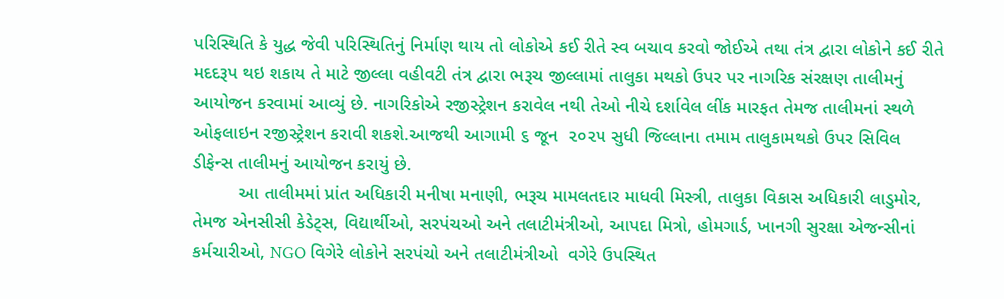પરિસ્થિતિ કે યુદ્ધ જેવી પરિસ્થિતિનું નિર્માણ થાય તો લોકોએ કઈ રીતે સ્વ બચાવ કરવો જોઈએ તથા તંત્ર દ્વારા લોકોને કઈ રીતે મદદરૂપ થઇ શકાય તે માટે જીલ્લા વહીવટી તંત્ર દ્વારા ભરૂચ જીલ્લામાં તાલુકા મથકો ઉપર પર નાગરિક સંરક્ષણ તાલીમનું આયોજન કરવામાં આવ્યું છે. નાગરિકોએ રજીસ્ટ્રેશન કરાવેલ નથી તેઓ નીચે દર્શાવેલ લીંક મારફત તેમજ તાલીમનાં સ્થળે ઓફલાઇન રજીસ્ટ્રેશન કરાવી શકશે.આજથી આગામી ૬ જૂન  ૨૦૨૫ સુધી જિલ્લાના તમામ તાલુકામથકો ઉપર સિવિલ ડીફેન્સ તાલીમનું આયોજન કરાયું છે.
         આ તાલીમમાં પ્રાંત અધિકારી મનીષા મનાણી, ભરૂચ મામલતદાર માધવી મિસ્ત્રી, તાલુકા વિકાસ અધિકારી લાડુમોર, તેમજ એનસીસી કેડેટ્સ, વિદ્યાર્થીઓ, સરપંચઓ અને તલાટીમંત્રીઓ, આપદા મિત્રો, હોમગાર્ડ, ખાનગી સુરક્ષા એજન્સીનાં કર્મચારીઓ, NGO વિગેરે લોકોને સરપંચો અને તલાટીમંત્રીઓ  વગેરે ઉપસ્થિત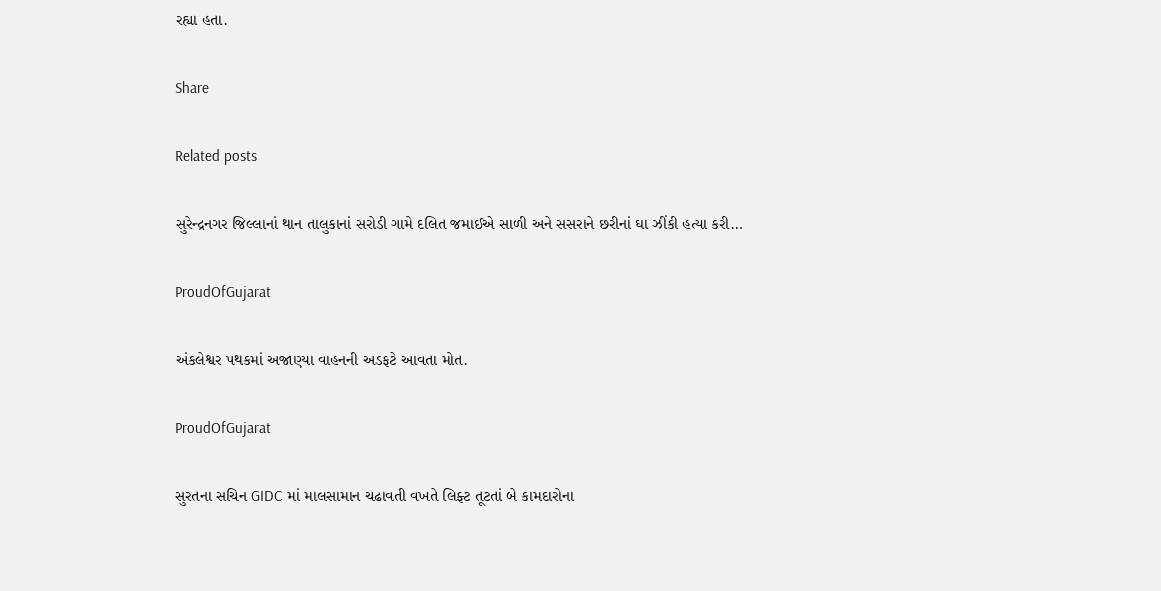રહ્યા હતા.

Share

Related posts

સુરેન્દ્રનગર જિલ્લાનાં થાન તાલુકાનાં સરોડી ગામે દલિત જમાઈએ સાળી અને સસરાને છરીનાં ઘા ઝીંકી હત્યા કરી…

ProudOfGujarat

અંકલેશ્વર પથકમાં અજાણ્યા વાહનની અડફટે આવતા મોત.

ProudOfGujarat

સુરતના સચિન GIDC માં માલસામાન ચઢાવતી વખતે લિફ્ટ તૂટતાં બે કામદારોના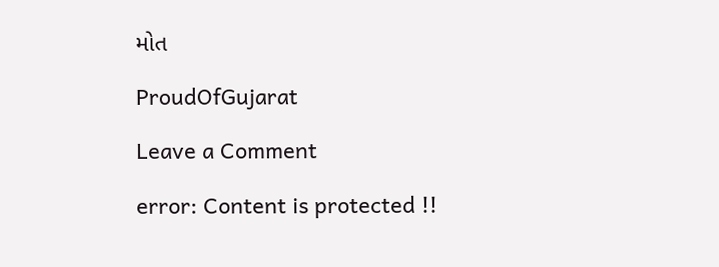મોત

ProudOfGujarat

Leave a Comment

error: Content is protected !!